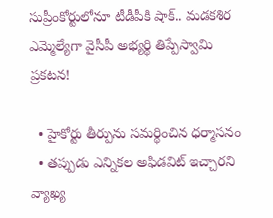సుప్రీంకోర్టులోనూ టీడీపీకి షాక్.. మడకశిర ఎమ్మెల్యేగా వైసీపీ అభ్యర్థి తిప్పేస్వామి ప్రకటన!

  • హైకోర్టు తీర్పును సమర్థించిన ధర్మాసనం
  • తప్పుడు ఎన్నికల అఫిడవిట్ ఇచ్చారని వ్యాఖ్య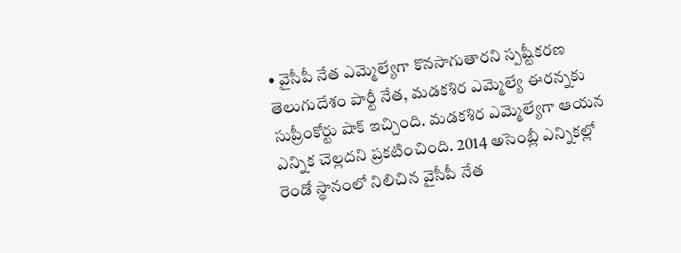• వైసీపీ నేత ఎమ్మెల్యేగా కొనసాగుతారని స్పష్టీకరణ
తెలుగుదేశం పార్టీ నేత, మడకశిర ఎమ్మెల్యే ఈరన్నకు సుప్రీంకోర్టు షాక్ ఇచ్చింది. మడకశిర ఎమ్మెల్యేగా ఆయన ఎన్నిక చెల్లదని ప్రకటించింది. 2014 అసెంబ్లీ ఎన్నికల్లో రెండో స్థానంలో నిలిచిన వైసీపీ నేత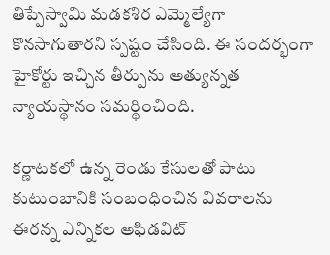తిప్పేస్వామి మడకశిర ఎమ్మెల్యేగా కొనసాగుతారని స్పష్టం చేసింది. ఈ సందర్భంగా హైకోర్టు ఇచ్చిన తీర్పును అత్యున్నత న్యాయస్థానం సమర్థించింది.

కర్ణాటకలో ఉన్న రెండు కేసులతో పాటు కుటుంబానికి సంబంధించిన వివరాలను ఈరన్న ఎన్నికల అఫిడవిట్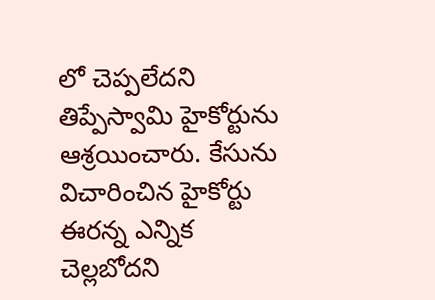లో చెప్పలేదని తిప్పేస్వామి హైకోర్టును ఆశ్రయించారు. కేసును విచారించిన హైకోర్టు ఈరన్న ఎన్నిక చెల్లబోదని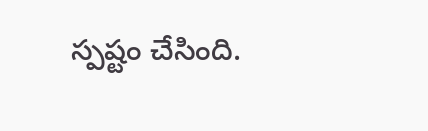స్పష్టం చేసింది.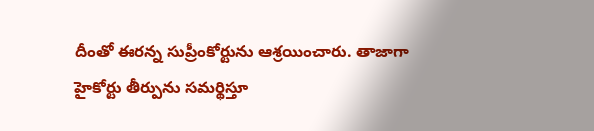దీంతో ఈరన్న సుప్రీంకోర్టును ఆశ్రయించారు. తాజాగా హైకోర్టు తీర్పును సమర్థిస్తూ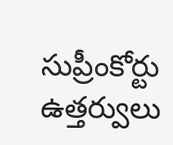సుప్రీంకోర్టు ఉత్తర్వులు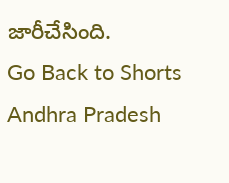జారీచేసింది.
Go Back to Shorts
Andhra Pradesh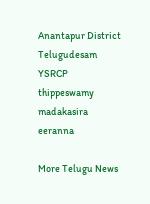Anantapur District
Telugudesam
YSRCP
thippeswamy
madakasira
eeranna

More Telugu News